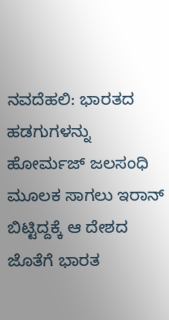ನವದೆಹಲಿ: ಭಾರತದ ಹಡಗುಗಳನ್ನು ಹೋರ್ಮಜ್ ಜಲಸಂಧಿ ಮೂಲಕ ಸಾಗಲು ಇರಾನ್ ಬಿಟ್ಟಿದ್ದಕ್ಕೆ ಆ ದೇಶದ ಜೊತೆಗೆ ಭಾರತ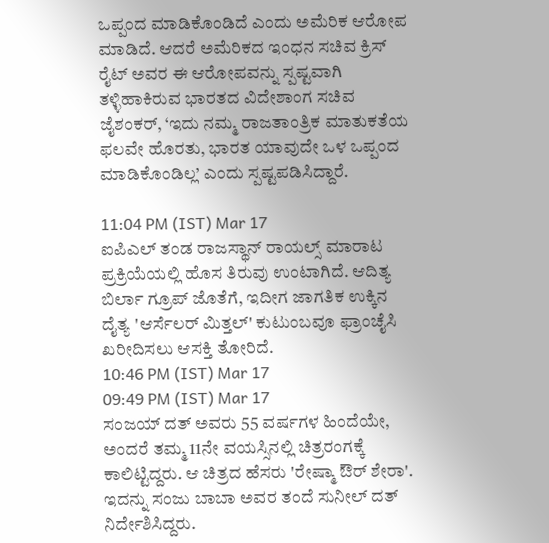ಒಪ್ಪಂದ ಮಾಡಿಕೊಂಡಿದೆ ಎಂದು ಅಮೆರಿಕ ಆರೋಪ ಮಾಡಿದೆ. ಆದರೆ ಅಮೆರಿಕದ ಇಂಧನ ಸಚಿವ ಕ್ರಿಸ್ ರೈಟ್ ಅವರ ಈ ಆರೋಪವನ್ನು ಸ್ಪಷ್ಟವಾಗಿ ತಳ್ಳಿಹಾಕಿರುವ ಭಾರತದ ವಿದೇಶಾಂಗ ಸಚಿವ ಜೈಶಂಕರ್, ‘ಇದು ನಮ್ಮ ರಾಜತಾಂತ್ರಿಕ ಮಾತುಕತೆಯ ಫಲವೇ ಹೊರತು, ಭಾರತ ಯಾವುದೇ ಒಳ ಒಪ್ಪಂದ ಮಾಡಿಕೊಂಡಿಲ್ಲ’ ಎಂದು ಸ್ಪಷ್ಟಪಡಿಸಿದ್ದಾರೆ.

11:04 PM (IST) Mar 17
ಐಪಿಎಲ್ ತಂಡ ರಾಜಸ್ಥಾನ್ ರಾಯಲ್ಸ್ ಮಾರಾಟ ಪ್ರಕ್ರಿಯೆಯಲ್ಲಿ ಹೊಸ ತಿರುವು ಉಂಟಾಗಿದೆ. ಆದಿತ್ಯ ಬಿರ್ಲಾ ಗ್ರೂಪ್ ಜೊತೆಗೆ, ಇದೀಗ ಜಾಗತಿಕ ಉಕ್ಕಿನ ದೈತ್ಯ 'ಆರ್ಸೆಲರ್ ಮಿತ್ತಲ್' ಕುಟುಂಬವೂ ಫ್ರಾಂಚೈಸಿ ಖರೀದಿಸಲು ಆಸಕ್ತಿ ತೋರಿದೆ.
10:46 PM (IST) Mar 17
09:49 PM (IST) Mar 17
ಸಂಜಯ್ ದತ್ ಅವರು 55 ವರ್ಷಗಳ ಹಿಂದೆಯೇ, ಅಂದರೆ ತಮ್ಮ 11ನೇ ವಯಸ್ಸಿನಲ್ಲಿ ಚಿತ್ರರಂಗಕ್ಕೆ ಕಾಲಿಟ್ಟಿದ್ದರು. ಆ ಚಿತ್ರದ ಹೆಸರು 'ರೇಷ್ಮಾ ಔರ್ ಶೇರಾ'. ಇದನ್ನು ಸಂಜು ಬಾಬಾ ಅವರ ತಂದೆ ಸುನೀಲ್ ದತ್ ನಿರ್ದೇಶಿಸಿದ್ದರು.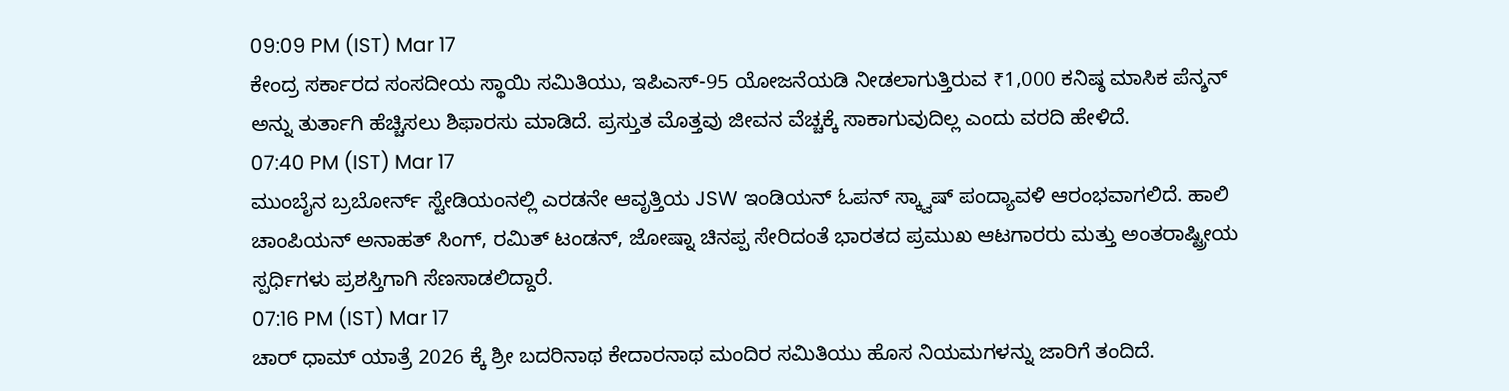09:09 PM (IST) Mar 17
ಕೇಂದ್ರ ಸರ್ಕಾರದ ಸಂಸದೀಯ ಸ್ಥಾಯಿ ಸಮಿತಿಯು, ಇಪಿಎಸ್-95 ಯೋಜನೆಯಡಿ ನೀಡಲಾಗುತ್ತಿರುವ ₹1,000 ಕನಿಷ್ಠ ಮಾಸಿಕ ಪೆನ್ಶನ್ ಅನ್ನು ತುರ್ತಾಗಿ ಹೆಚ್ಚಿಸಲು ಶಿಫಾರಸು ಮಾಡಿದೆ. ಪ್ರಸ್ತುತ ಮೊತ್ತವು ಜೀವನ ವೆಚ್ಚಕ್ಕೆ ಸಾಕಾಗುವುದಿಲ್ಲ ಎಂದು ವರದಿ ಹೇಳಿದೆ.
07:40 PM (IST) Mar 17
ಮುಂಬೈನ ಬ್ರಬೋರ್ನ್ ಸ್ಟೇಡಿಯಂನಲ್ಲಿ ಎರಡನೇ ಆವೃತ್ತಿಯ JSW ಇಂಡಿಯನ್ ಓಪನ್ ಸ್ಕ್ವಾಷ್ ಪಂದ್ಯಾವಳಿ ಆರಂಭವಾಗಲಿದೆ. ಹಾಲಿ ಚಾಂಪಿಯನ್ ಅನಾಹತ್ ಸಿಂಗ್, ರಮಿತ್ ಟಂಡನ್, ಜೋಷ್ನಾ ಚಿನಪ್ಪ ಸೇರಿದಂತೆ ಭಾರತದ ಪ್ರಮುಖ ಆಟಗಾರರು ಮತ್ತು ಅಂತರಾಷ್ಟ್ರೀಯ ಸ್ಪರ್ಧಿಗಳು ಪ್ರಶಸ್ತಿಗಾಗಿ ಸೆಣಸಾಡಲಿದ್ದಾರೆ.
07:16 PM (IST) Mar 17
ಚಾರ್ ಧಾಮ್ ಯಾತ್ರೆ 2026 ಕ್ಕೆ ಶ್ರೀ ಬದರಿನಾಥ ಕೇದಾರನಾಥ ಮಂದಿರ ಸಮಿತಿಯು ಹೊಸ ನಿಯಮಗಳನ್ನು ಜಾರಿಗೆ ತಂದಿದೆ.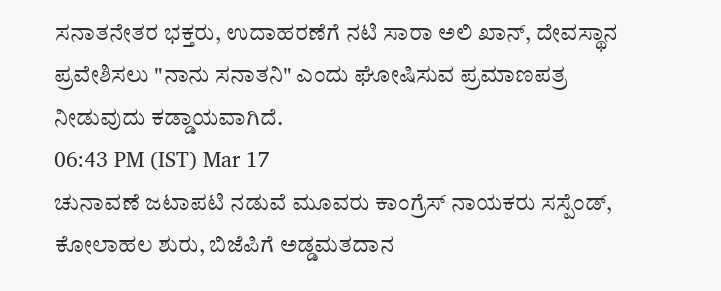ಸನಾತನೇತರ ಭಕ್ತರು, ಉದಾಹರಣೆಗೆ ನಟಿ ಸಾರಾ ಅಲಿ ಖಾನ್, ದೇವಸ್ಥಾನ ಪ್ರವೇಶಿಸಲು "ನಾನು ಸನಾತನಿ" ಎಂದು ಘೋಷಿಸುವ ಪ್ರಮಾಣಪತ್ರ ನೀಡುವುದು ಕಡ್ಡಾಯವಾಗಿದೆ.
06:43 PM (IST) Mar 17
ಚುನಾವಣೆ ಜಟಾಪಟಿ ನಡುವೆ ಮೂವರು ಕಾಂಗ್ರೆಸ್ ನಾಯಕರು ಸಸ್ಪೆಂಡ್, ಕೋಲಾಹಲ ಶುರು, ಬಿಜೆಪಿಗೆ ಅಡ್ಡಮತದಾನ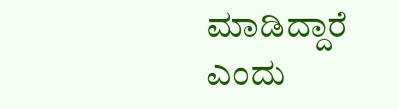ಮಾಡಿದ್ದಾರೆ ಎಂದು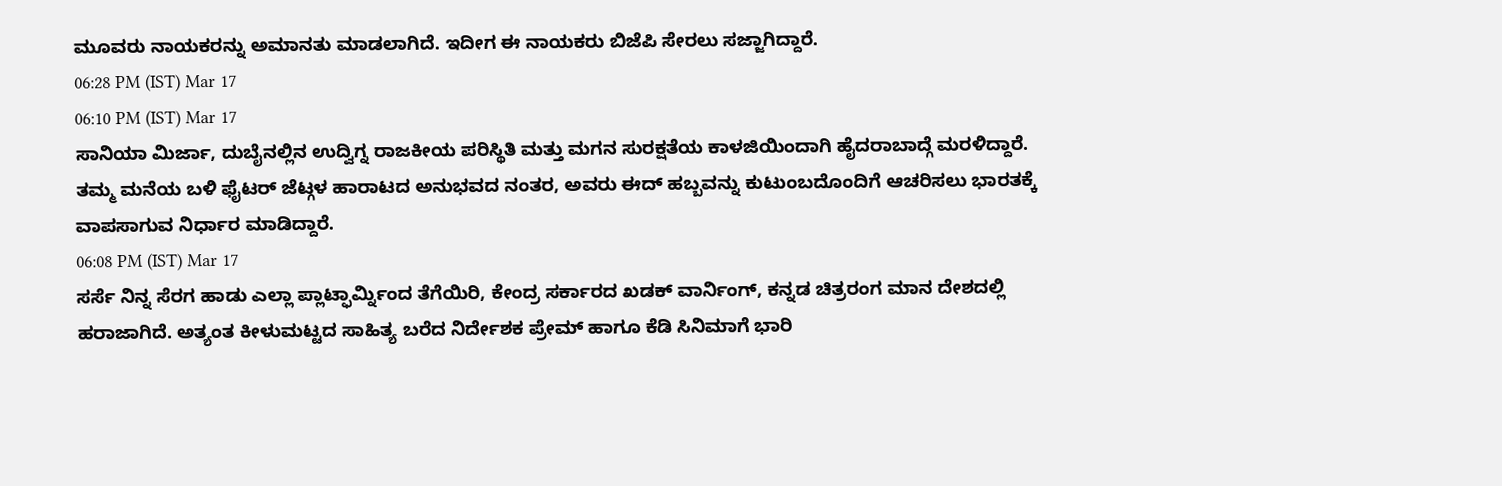ಮೂವರು ನಾಯಕರನ್ನು ಅಮಾನತು ಮಾಡಲಾಗಿದೆ. ಇದೀಗ ಈ ನಾಯಕರು ಬಿಜೆಪಿ ಸೇರಲು ಸಜ್ಜಾಗಿದ್ದಾರೆ.
06:28 PM (IST) Mar 17
06:10 PM (IST) Mar 17
ಸಾನಿಯಾ ಮಿರ್ಜಾ, ದುಬೈನಲ್ಲಿನ ಉದ್ವಿಗ್ನ ರಾಜಕೀಯ ಪರಿಸ್ಥಿತಿ ಮತ್ತು ಮಗನ ಸುರಕ್ಷತೆಯ ಕಾಳಜಿಯಿಂದಾಗಿ ಹೈದರಾಬಾದ್ಗೆ ಮರಳಿದ್ದಾರೆ. ತಮ್ಮ ಮನೆಯ ಬಳಿ ಫೈಟರ್ ಜೆಟ್ಗಳ ಹಾರಾಟದ ಅನುಭವದ ನಂತರ, ಅವರು ಈದ್ ಹಬ್ಬವನ್ನು ಕುಟುಂಬದೊಂದಿಗೆ ಆಚರಿಸಲು ಭಾರತಕ್ಕೆ ವಾಪಸಾಗುವ ನಿರ್ಧಾರ ಮಾಡಿದ್ದಾರೆ.
06:08 PM (IST) Mar 17
ಸರ್ಸೆ ನಿನ್ನ ಸೆರಗ ಹಾಡು ಎಲ್ಲಾ ಪ್ಲಾಟ್ಫಾರ್ಮ್ನಿಂದ ತೆಗೆಯಿರಿ, ಕೇಂದ್ರ ಸರ್ಕಾರದ ಖಡಕ್ ವಾರ್ನಿಂಗ್, ಕನ್ನಡ ಚಿತ್ರರಂಗ ಮಾನ ದೇಶದಲ್ಲಿ ಹರಾಜಾಗಿದೆ. ಅತ್ಯಂತ ಕೀಳುಮಟ್ಟದ ಸಾಹಿತ್ಯ ಬರೆದ ನಿರ್ದೇಶಕ ಪ್ರೇಮ್ ಹಾಗೂ ಕೆಡಿ ಸಿನಿಮಾಗೆ ಭಾರಿ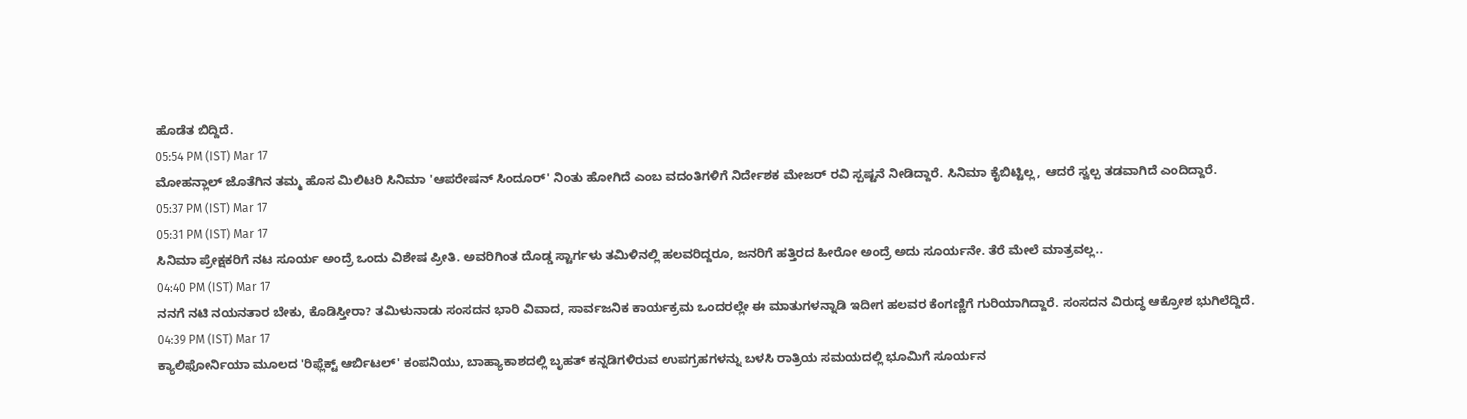ಹೊಡೆತ ಬಿದ್ದಿದೆ.
05:54 PM (IST) Mar 17
ಮೋಹನ್ಲಾಲ್ ಜೊತೆಗಿನ ತಮ್ಮ ಹೊಸ ಮಿಲಿಟರಿ ಸಿನಿಮಾ 'ಆಪರೇಷನ್ ಸಿಂದೂರ್' ನಿಂತು ಹೋಗಿದೆ ಎಂಬ ವದಂತಿಗಳಿಗೆ ನಿರ್ದೇಶಕ ಮೇಜರ್ ರವಿ ಸ್ಪಷ್ಟನೆ ನೀಡಿದ್ದಾರೆ. ಸಿನಿಮಾ ಕೈಬಿಟ್ಟಿಲ್ಲ, ಆದರೆ ಸ್ವಲ್ಪ ತಡವಾಗಿದೆ ಎಂದಿದ್ದಾರೆ.
05:37 PM (IST) Mar 17
05:31 PM (IST) Mar 17
ಸಿನಿಮಾ ಪ್ರೇಕ್ಷಕರಿಗೆ ನಟ ಸೂರ್ಯ ಅಂದ್ರೆ ಒಂದು ವಿಶೇಷ ಪ್ರೀತಿ. ಅವರಿಗಿಂತ ದೊಡ್ಡ ಸ್ಟಾರ್ಗಳು ತಮಿಳಿನಲ್ಲಿ ಹಲವರಿದ್ದರೂ, ಜನರಿಗೆ ಹತ್ತಿರದ ಹೀರೋ ಅಂದ್ರೆ ಅದು ಸೂರ್ಯನೇ. ತೆರೆ ಮೇಲೆ ಮಾತ್ರವಲ್ಲ..
04:40 PM (IST) Mar 17
ನನಗೆ ನಟಿ ನಯನತಾರ ಬೇಕು, ಕೊಡಿಸ್ತೀರಾ? ತಮಿಳುನಾಡು ಸಂಸದನ ಭಾರಿ ವಿವಾದ, ಸಾರ್ವಜನಿಕ ಕಾರ್ಯಕ್ರಮ ಒಂದರಲ್ಲೇ ಈ ಮಾತುಗಳನ್ನಾಡಿ ಇದೀಗ ಹಲವರ ಕೆಂಗಣ್ಣಿಗೆ ಗುರಿಯಾಗಿದ್ದಾರೆ. ಸಂಸದನ ವಿರುದ್ಧ ಆಕ್ರೋಶ ಭುಗಿಲೆದ್ದಿದೆ.
04:39 PM (IST) Mar 17
ಕ್ಯಾಲಿಫೋರ್ನಿಯಾ ಮೂಲದ 'ರಿಫ್ಲೆಕ್ಟ್ ಆರ್ಬಿಟಲ್' ಕಂಪನಿಯು, ಬಾಹ್ಯಾಕಾಶದಲ್ಲಿ ಬೃಹತ್ ಕನ್ನಡಿಗಳಿರುವ ಉಪಗ್ರಹಗಳನ್ನು ಬಳಸಿ ರಾತ್ರಿಯ ಸಮಯದಲ್ಲಿ ಭೂಮಿಗೆ ಸೂರ್ಯನ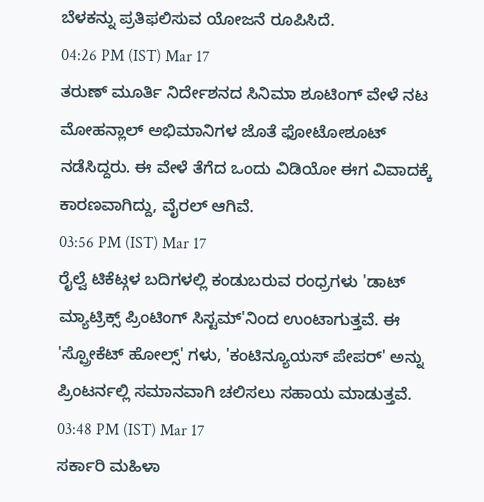ಬೆಳಕನ್ನು ಪ್ರತಿಫಲಿಸುವ ಯೋಜನೆ ರೂಪಿಸಿದೆ.
04:26 PM (IST) Mar 17
ತರುಣ್ ಮೂರ್ತಿ ನಿರ್ದೇಶನದ ಸಿನಿಮಾ ಶೂಟಿಂಗ್ ವೇಳೆ ನಟ ಮೋಹನ್ಲಾಲ್ ಅಭಿಮಾನಿಗಳ ಜೊತೆ ಫೋಟೋಶೂಟ್ ನಡೆಸಿದ್ದರು. ಈ ವೇಳೆ ತೆಗೆದ ಒಂದು ವಿಡಿಯೋ ಈಗ ವಿವಾದಕ್ಕೆ ಕಾರಣವಾಗಿದ್ದು, ವೈರಲ್ ಆಗಿವೆ.
03:56 PM (IST) Mar 17
ರೈಲ್ವೆ ಟಿಕೆಟ್ಗಳ ಬದಿಗಳಲ್ಲಿ ಕಂಡುಬರುವ ರಂಧ್ರಗಳು 'ಡಾಟ್ ಮ್ಯಾಟ್ರಿಕ್ಸ್ ಪ್ರಿಂಟಿಂಗ್ ಸಿಸ್ಟಮ್'ನಿಂದ ಉಂಟಾಗುತ್ತವೆ. ಈ 'ಸ್ಪ್ರೋಕೆಟ್ ಹೋಲ್ಸ್' ಗಳು, 'ಕಂಟಿನ್ಯೂಯಸ್ ಪೇಪರ್' ಅನ್ನು ಪ್ರಿಂಟರ್ನಲ್ಲಿ ಸಮಾನವಾಗಿ ಚಲಿಸಲು ಸಹಾಯ ಮಾಡುತ್ತವೆ.
03:48 PM (IST) Mar 17
ಸರ್ಕಾರಿ ಮಹಿಳಾ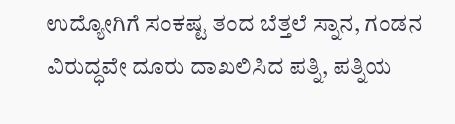ಉದ್ಯೋಗಿಗೆ ಸಂಕಷ್ಟ ತಂದ ಬೆತ್ತಲೆ ಸ್ನಾನ, ಗಂಡನ ವಿರುದ್ಧವೇ ದೂರು ದಾಖಲಿಸಿದ ಪತ್ನಿ, ಪತ್ನಿಯ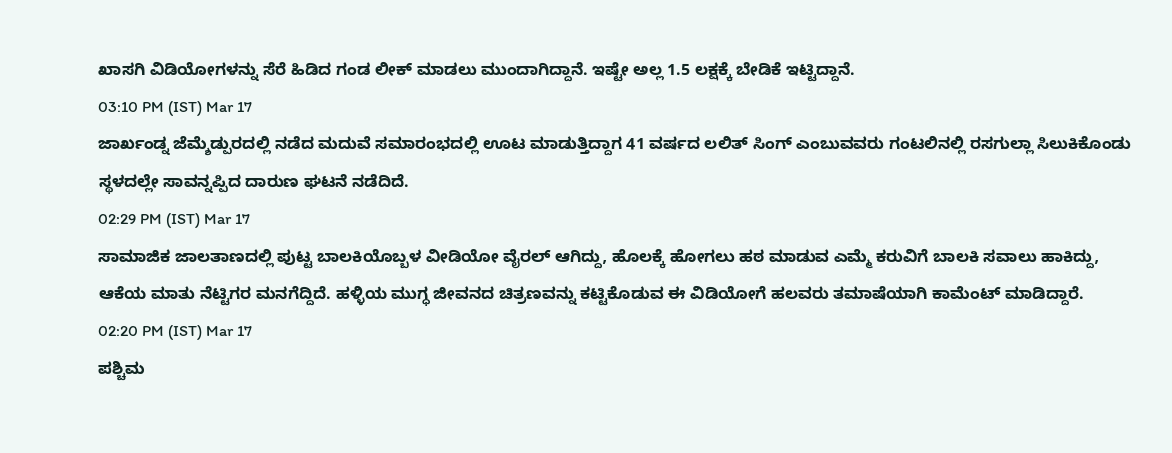ಖಾಸಗಿ ವಿಡಿಯೋಗಳನ್ನು ಸೆರೆ ಹಿಡಿದ ಗಂಡ ಲೀಕ್ ಮಾಡಲು ಮುಂದಾಗಿದ್ದಾನೆ. ಇಷ್ಟೇ ಅಲ್ಲ 1.5 ಲಕ್ಷಕ್ಕೆ ಬೇಡಿಕೆ ಇಟ್ಟಿದ್ದಾನೆ.
03:10 PM (IST) Mar 17
ಜಾರ್ಖಂಡ್ನ ಜೆಮ್ಶೆಡ್ಪುರದಲ್ಲಿ ನಡೆದ ಮದುವೆ ಸಮಾರಂಭದಲ್ಲಿ ಊಟ ಮಾಡುತ್ತಿದ್ದಾಗ 41 ವರ್ಷದ ಲಲಿತ್ ಸಿಂಗ್ ಎಂಬುವವರು ಗಂಟಲಿನಲ್ಲಿ ರಸಗುಲ್ಲಾ ಸಿಲುಕಿಕೊಂಡು ಸ್ಥಳದಲ್ಲೇ ಸಾವನ್ನಪ್ಪಿದ ದಾರುಣ ಘಟನೆ ನಡೆದಿದೆ.
02:29 PM (IST) Mar 17
ಸಾಮಾಜಿಕ ಜಾಲತಾಣದಲ್ಲಿ ಪುಟ್ಟ ಬಾಲಕಿಯೊಬ್ಬಳ ವೀಡಿಯೋ ವೈರಲ್ ಆಗಿದ್ದು, ಹೊಲಕ್ಕೆ ಹೋಗಲು ಹಠ ಮಾಡುವ ಎಮ್ಮೆ ಕರುವಿಗೆ ಬಾಲಕಿ ಸವಾಲು ಹಾಕಿದ್ದು, ಆಕೆಯ ಮಾತು ನೆಟ್ಟಿಗರ ಮನಗೆದ್ದಿದೆ. ಹಳ್ಳಿಯ ಮುಗ್ಧ ಜೀವನದ ಚಿತ್ರಣವನ್ನು ಕಟ್ಟಿಕೊಡುವ ಈ ವಿಡಿಯೋಗೆ ಹಲವರು ತಮಾಷೆಯಾಗಿ ಕಾಮೆಂಟ್ ಮಾಡಿದ್ದಾರೆ.
02:20 PM (IST) Mar 17
ಪಶ್ಚಿಮ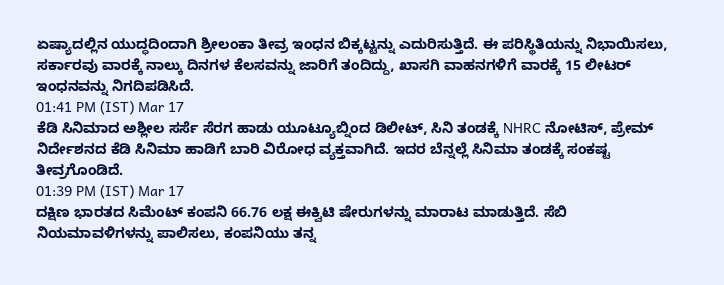ಏಷ್ಯಾದಲ್ಲಿನ ಯುದ್ಧದಿಂದಾಗಿ ಶ್ರೀಲಂಕಾ ತೀವ್ರ ಇಂಧನ ಬಿಕ್ಕಟ್ಟನ್ನು ಎದುರಿಸುತ್ತಿದೆ. ಈ ಪರಿಸ್ಥಿತಿಯನ್ನು ನಿಭಾಯಿಸಲು, ಸರ್ಕಾರವು ವಾರಕ್ಕೆ ನಾಲ್ಕು ದಿನಗಳ ಕೆಲಸವನ್ನು ಜಾರಿಗೆ ತಂದಿದ್ದು, ಖಾಸಗಿ ವಾಹನಗಳಿಗೆ ವಾರಕ್ಕೆ 15 ಲೀಟರ್ ಇಂಧನವನ್ನು ನಿಗದಿಪಡಿಸಿದೆ.
01:41 PM (IST) Mar 17
ಕೆಡಿ ಸಿನಿಮಾದ ಅಶ್ಲೀಲ ಸರ್ಸೆ ಸೆರಗ ಹಾಡು ಯೂಟ್ಯೂಬ್ನಿಂದ ಡಿಲೀಟ್, ಸಿನಿ ತಂಡಕ್ಕೆ NHRC ನೋಟಿಸ್, ಪ್ರೇಮ್ ನಿರ್ದೇಶನದ ಕೆಡಿ ಸಿನಿಮಾ ಹಾಡಿಗೆ ಬಾರಿ ವಿರೋಧ ವ್ಯಕ್ತವಾಗಿದೆ. ಇದರ ಬೆನ್ನಲ್ಲೆ ಸಿನಿಮಾ ತಂಡಕ್ಕೆ ಸಂಕಷ್ಟ ತೀವ್ರಗೊಂಡಿದೆ.
01:39 PM (IST) Mar 17
ದಕ್ಷಿಣ ಭಾರತದ ಸಿಮೆಂಟ್ ಕಂಪನಿ 66.76 ಲಕ್ಷ ಈಕ್ವಿಟಿ ಷೇರುಗಳನ್ನು ಮಾರಾಟ ಮಾಡುತ್ತಿದೆ. ಸೆಬಿ ನಿಯಮಾವಳಿಗಳನ್ನು ಪಾಲಿಸಲು, ಕಂಪನಿಯು ತನ್ನ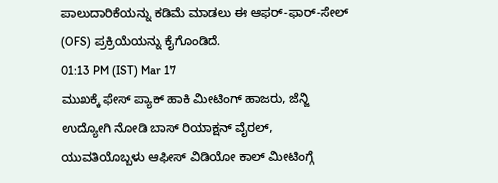ಪಾಲುದಾರಿಕೆಯನ್ನು ಕಡಿಮೆ ಮಾಡಲು ಈ ಆಫರ್-ಫಾರ್-ಸೇಲ್ (OFS) ಪ್ರಕ್ರಿಯೆಯನ್ನು ಕೈಗೊಂಡಿದೆ.
01:13 PM (IST) Mar 17
ಮುಖಕ್ಕೆ ಫೇಸ್ ಪ್ಯಾಕ್ ಹಾಕಿ ಮೀಟಿಂಗ್ ಹಾಜರು, ಜೆನ್ಜಿ ಉದ್ಯೋಗಿ ನೋಡಿ ಬಾಸ್ ರಿಯಾಕ್ಷನ್ ವೈರಲ್, ಯುವತಿಯೊಬ್ಬಳು ಆಫೀಸ್ ವಿಡಿಯೋ ಕಾಲ್ ಮೀಟಿಂಗ್ಗೆ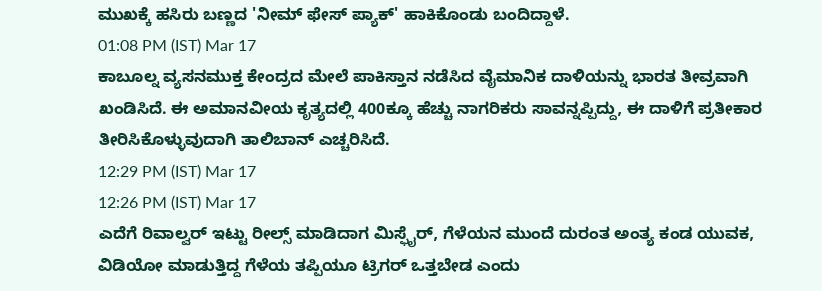ಮುಖಕ್ಕೆ ಹಸಿರು ಬಣ್ಣದ 'ನೀಮ್ ಫೇಸ್ ಪ್ಯಾಕ್' ಹಾಕಿಕೊಂಡು ಬಂದಿದ್ದಾಳೆ.
01:08 PM (IST) Mar 17
ಕಾಬೂಲ್ನ ವ್ಯಸನಮುಕ್ತ ಕೇಂದ್ರದ ಮೇಲೆ ಪಾಕಿಸ್ತಾನ ನಡೆಸಿದ ವೈಮಾನಿಕ ದಾಳಿಯನ್ನು ಭಾರತ ತೀವ್ರವಾಗಿ ಖಂಡಿಸಿದೆ. ಈ ಅಮಾನವೀಯ ಕೃತ್ಯದಲ್ಲಿ 400ಕ್ಕೂ ಹೆಚ್ಚು ನಾಗರಿಕರು ಸಾವನ್ನಪ್ಪಿದ್ದು, ಈ ದಾಳಿಗೆ ಪ್ರತೀಕಾರ ತೀರಿಸಿಕೊಳ್ಳುವುದಾಗಿ ತಾಲಿಬಾನ್ ಎಚ್ಚರಿಸಿದೆ.
12:29 PM (IST) Mar 17
12:26 PM (IST) Mar 17
ಎದೆಗೆ ರಿವಾಲ್ವರ್ ಇಟ್ಟು ರೀಲ್ಸ್ ಮಾಡಿದಾಗ ಮಿಸ್ಫೈರ್, ಗೆಳೆಯನ ಮುಂದೆ ದುರಂತ ಅಂತ್ಯ ಕಂಡ ಯುವಕ, ವಿಡಿಯೋ ಮಾಡುತ್ತಿದ್ದ ಗೆಳೆಯ ತಪ್ಪಿಯೂ ಟ್ರಿಗರ್ ಒತ್ತಬೇಡ ಎಂದು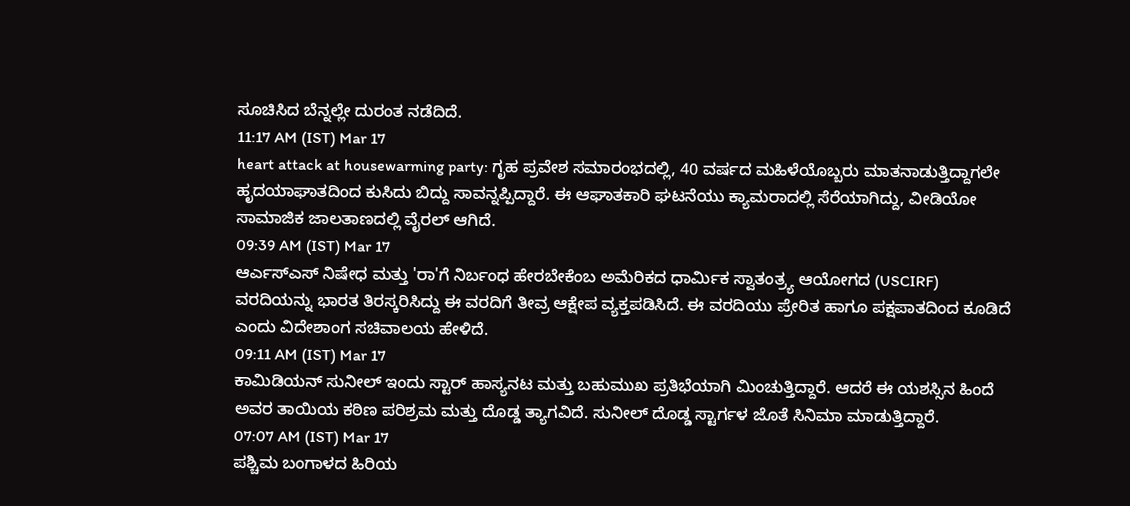ಸೂಚಿಸಿದ ಬೆನ್ನಲ್ಲೇ ದುರಂತ ನಡೆದಿದೆ.
11:17 AM (IST) Mar 17
heart attack at housewarming party: ಗೃಹ ಪ್ರವೇಶ ಸಮಾರಂಭದಲ್ಲಿ, 40 ವರ್ಷದ ಮಹಿಳೆಯೊಬ್ಬರು ಮಾತನಾಡುತ್ತಿದ್ದಾಗಲೇ ಹೃದಯಾಘಾತದಿಂದ ಕುಸಿದು ಬಿದ್ದು ಸಾವನ್ನಪ್ಪಿದ್ದಾರೆ. ಈ ಆಘಾತಕಾರಿ ಘಟನೆಯು ಕ್ಯಾಮರಾದಲ್ಲಿ ಸೆರೆಯಾಗಿದ್ದು, ವೀಡಿಯೋ ಸಾಮಾಜಿಕ ಜಾಲತಾಣದಲ್ಲಿ ವೈರಲ್ ಆಗಿದೆ.
09:39 AM (IST) Mar 17
ಆರ್ಎಸ್ಎಸ್ ನಿಷೇಧ ಮತ್ತು 'ರಾ'ಗೆ ನಿರ್ಬಂಧ ಹೇರಬೇಕೆಂಬ ಅಮೆರಿಕದ ಧಾರ್ಮಿಕ ಸ್ವಾತಂತ್ರ್ಯ ಆಯೋಗದ (USCIRF) ವರದಿಯನ್ನು ಭಾರತ ತಿರಸ್ಕರಿಸಿದ್ದು ಈ ವರದಿಗೆ ತೀವ್ರ ಆಕ್ಷೇಪ ವ್ಯಕ್ತಪಡಿಸಿದೆ. ಈ ವರದಿಯು ಪ್ರೇರಿತ ಹಾಗೂ ಪಕ್ಷಪಾತದಿಂದ ಕೂಡಿದೆ ಎಂದು ವಿದೇಶಾಂಗ ಸಚಿವಾಲಯ ಹೇಳಿದೆ.
09:11 AM (IST) Mar 17
ಕಾಮಿಡಿಯನ್ ಸುನೀಲ್ ಇಂದು ಸ್ಟಾರ್ ಹಾಸ್ಯನಟ ಮತ್ತು ಬಹುಮುಖ ಪ್ರತಿಭೆಯಾಗಿ ಮಿಂಚುತ್ತಿದ್ದಾರೆ. ಆದರೆ ಈ ಯಶಸ್ಸಿನ ಹಿಂದೆ ಅವರ ತಾಯಿಯ ಕಠಿಣ ಪರಿಶ್ರಮ ಮತ್ತು ದೊಡ್ಡ ತ್ಯಾಗವಿದೆ. ಸುನೀಲ್ ದೊಡ್ಡ ಸ್ಟಾರ್ಗಳ ಜೊತೆ ಸಿನಿಮಾ ಮಾಡುತ್ತಿದ್ದಾರೆ.
07:07 AM (IST) Mar 17
ಪಶ್ಚಿಮ ಬಂಗಾಳದ ಹಿರಿಯ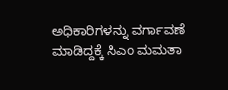ಅಧಿಕಾರಿಗಳನ್ನು ವರ್ಗಾವಣೆ ಮಾಡಿದ್ದಕ್ಕೆ ಸಿಎಂ ಮಮತಾ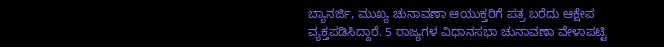ಬ್ಯಾನರ್ಜಿ, ಮುಖ್ಯ ಚುನಾವಣಾ ಆಯುಕ್ತರಿಗೆ ಪತ್ರ ಬರೆದು ಆಕ್ಷೇಪ ವ್ಯಕ್ತಪಡಿಸಿದ್ದಾರೆ. 5 ರಾಜ್ಯಗಳ ವಿಧಾನಸಭಾ ಚುನಾವಣಾ ವೇಳಾಪಟ್ಟಿ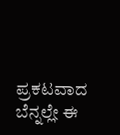ಪ್ರಕಟವಾದ ಬೆನ್ನಲ್ಲೇ ಈ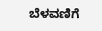ಬೆಳವಣಿಗೆ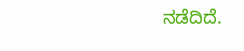ನಡೆದಿದೆ.